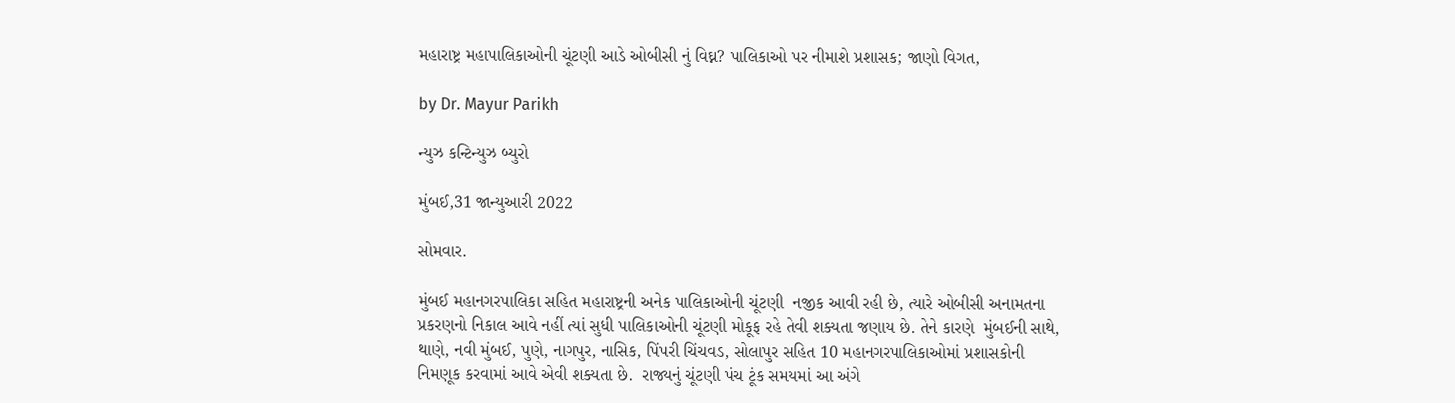મહારાષ્ટ્ર મહાપાલિકાઓની ચૂંટણી આડે ઓબીસી નું વિઘ્ન? પાલિકાઓ પર નીમાશે પ્રશાસક; જાણો વિગત,

by Dr. Mayur Parikh

ન્યુઝ કન્ટિન્યુઝ બ્યુરો

મુંબઈ,31 જાન્યુઆરી 2022

સોમવાર.

મુંબઈ મહાનગરપાલિકા સહિત મહારાષ્ટ્રની અનેક પાલિકાઓની ચૂંટણી  નજીક આવી રહી છે, ત્યારે ઓબીસી અનામતના પ્રકરણનો નિકાલ આવે નહીં ત્યાં સુધી પાલિકાઓની ચૂંટણી મોકૂફ રહે તેવી શક્યતા જણાય છે. તેને કારણે  મુંબઈની સાથે, થાણે, નવી મુંબઈ, પુણે, નાગપુર, નાસિક, પિંપરી ચિંચવડ, સોલાપુર સહિત 10 મહાનગરપાલિકાઓમાં પ્રશાસકોની નિમણૂક કરવામાં આવે એવી શક્યતા છે.  રાજ્યનું ચૂંટણી પંચ ટૂંક સમયમાં આ અંગે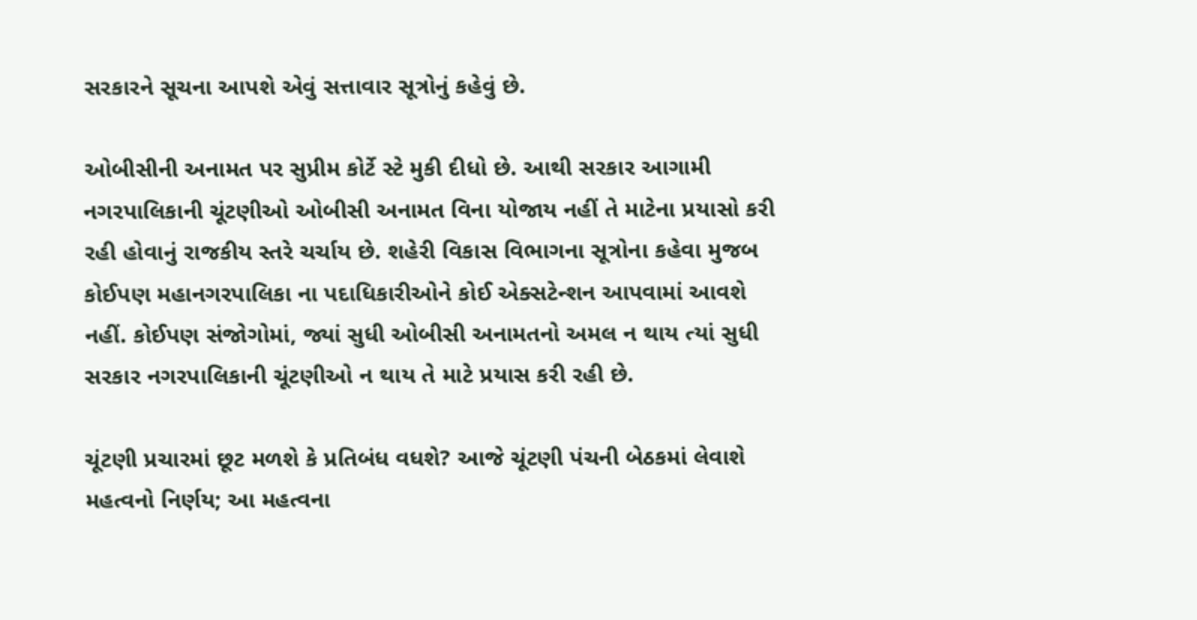સરકારને સૂચના આપશે એવું સત્તાવાર સૂત્રોનું કહેવું છે.

ઓબીસીની અનામત પર સુપ્રીમ કોર્ટે સ્ટે મુકી દીધો છે. આથી સરકાર આગામી નગરપાલિકાની ચૂંટણીઓ ઓબીસી અનામત વિના યોજાય નહીં તે માટેના પ્રયાસો કરી રહી હોવાનું રાજકીય સ્તરે ચર્ચાય છે. શહેરી વિકાસ વિભાગના સૂત્રોના કહેવા મુજબ કોઈપણ મહાનગરપાલિકા ના પદાધિકારીઓને કોઈ એક્સટેન્શન આપવામાં આવશે નહીં. કોઈપણ સંજોગોમાં, જ્યાં સુધી ઓબીસી અનામતનો અમલ ન થાય ત્યાં સુધી સરકાર નગરપાલિકાની ચૂંટણીઓ ન થાય તે માટે પ્રયાસ કરી રહી છે.

ચૂંટણી પ્રચારમાં છૂટ મળશે કે પ્રતિબંધ વધશે? આજે ચૂંટણી પંચની બેઠકમાં લેવાશે મહત્વનો નિર્ણય; આ મહત્વના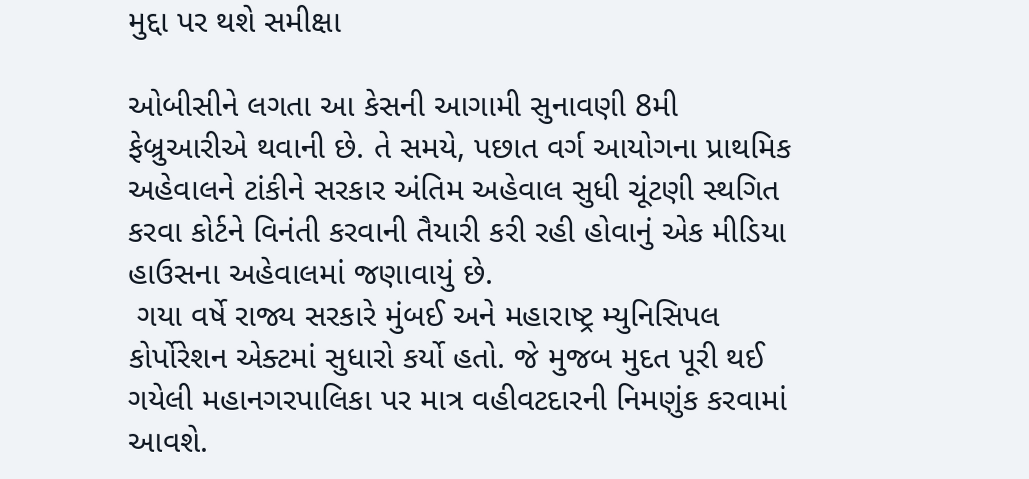મુદ્દા પર થશે સમીક્ષા

ઓબીસીને લગતા આ કેસની આગામી સુનાવણી 8મી ફેબ્રુઆરીએ થવાની છે. તે સમયે, પછાત વર્ગ આયોગના પ્રાથમિક અહેવાલને ટાંકીને સરકાર અંતિમ અહેવાલ સુધી ચૂંટણી સ્થગિત કરવા કોર્ટને વિનંતી કરવાની તૈયારી કરી રહી હોવાનું એક મીડિયા હાઉસના અહેવાલમાં જણાવાયું છે.
 ગયા વર્ષે રાજ્ય સરકારે મુંબઈ અને મહારાષ્ટ્ર મ્યુનિસિપલ કોર્પોરેશન એક્ટમાં સુધારો કર્યો હતો. જે મુજબ મુદત પૂરી થઈ ગયેલી મહાનગરપાલિકા પર માત્ર વહીવટદારની નિમણુંક કરવામાં આવશે.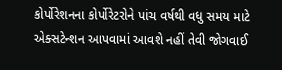કોર્પોરેશનના કોર્પોરેટરોને પાંચ વર્ષથી વધુ સમય માટે એક્સટેન્શન આપવામાં આવશે નહીં તેવી જોગવાઈ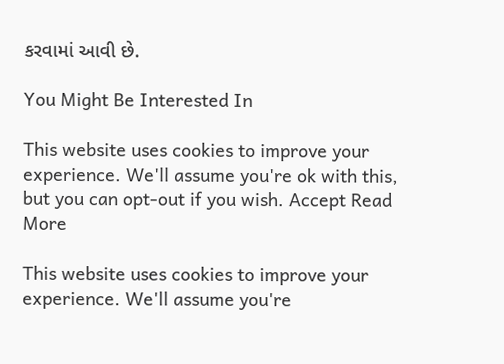કરવામાં આવી છે.

You Might Be Interested In

This website uses cookies to improve your experience. We'll assume you're ok with this, but you can opt-out if you wish. Accept Read More

This website uses cookies to improve your experience. We'll assume you're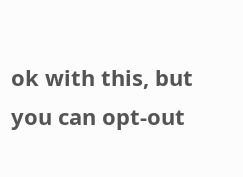ok with this, but you can opt-out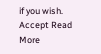if you wish. Accept Read More